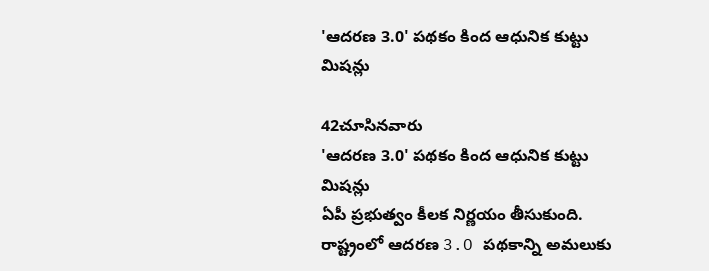'ఆదరణ 3.0' పథకం కింద ఆధునిక కుట్టు మిషన్లు

42చూసినవారు
'ఆదరణ 3.0' పథకం కింద ఆధునిక కుట్టు మిషన్లు
ఏపీ ప్రభుత్వం కీలక నిర్ణయం తీసుకుంది. రాష్ట్రంలో ఆదరణ 3.O పథకాన్ని అమలుకు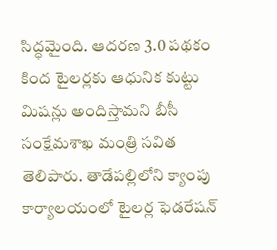సిద్ధమైంది. ఆదరణ 3.0 పథకం కింద టైలర్లకు ఆధునిక కుట్టు మిషన్లు అందిస్తామని బీసీ సంక్షేమశాఖ మంత్రి సవిత తెలిపారు. తాడేపల్లిలోని క్యాంపు కార్యాలయంలో టైలర్ల ఫెడరేషన్‌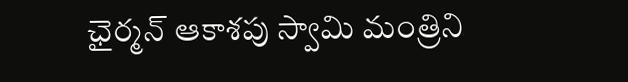ఛైర్మన్‌ ఆకాశపు స్వామి మంత్రిని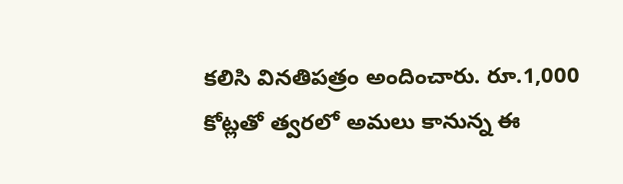కలిసి వినతిపత్రం అందించారు. రూ.1,000 కోట్లతో త్వరలో అమలు కానున్న ఈ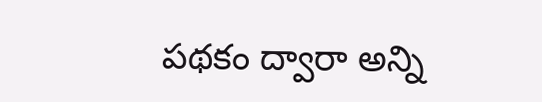పథకం ద్వారా అన్ని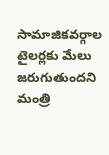సామాజికవర్గాల టైలర్లకు మేలు జరుగుతుందని మంత్రి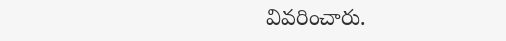వివరించారు.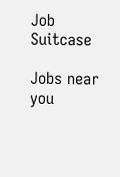Job Suitcase

Jobs near you